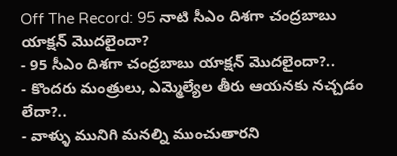Off The Record: 95 నాటి సీఎం దిశగా చంద్రబాబు యాక్షన్ మొదలైందా?
- 95 సీఎం దిశగా చంద్రబాబు యాక్షన్ మొదలైందా?..
- కొందరు మంత్రులు, ఎమ్మెల్యేల తీరు ఆయనకు నచ్చడం లేదా?..
- వాళ్ళు మునిగి మనల్ని ముంచుతారని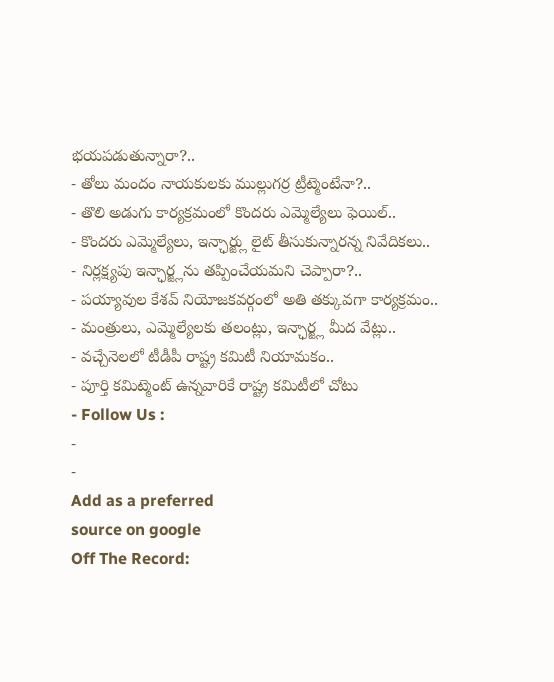భయపడుతున్నారా?..
- తోలు మందం నాయకులకు ముల్లుగర్ర ట్రీట్మెంటేనా?..
- తొలి అడుగు కార్యక్రమంలో కొందరు ఎమ్మెల్యేలు ఫెయిల్..
- కొందరు ఎమ్మెల్యేలు, ఇన్ఛార్జ్లు లైట్ తీసుకున్నారన్న నివేదికలు..
- నిర్లక్ష్యపు ఇన్ఛార్జ్లను తప్పించేయమని చెప్పారా?..
- పయ్యావుల కేశవ్ నియోజకవర్గంలో అతి తక్కువగా కార్యక్రమం..
- మంత్రులు, ఎమ్మెల్యేలకు తలంట్లు, ఇన్ఛార్జ్ల మీద వేట్లు..
- వచ్చేనెలలో టీడీపీ రాష్ట్ర కమిటీ నియామకం..
- పూర్తి కమిట్మెంట్ ఉన్నవారికే రాష్ట్ర కమిటీలో చోటు
- Follow Us :
-
-
Add as a preferred
source on google
Off The Record: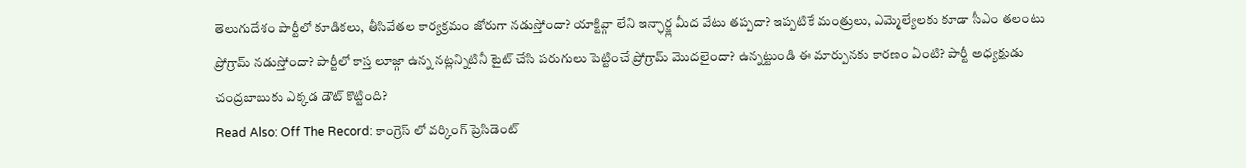తెలుగుదేశం పార్టీలో కూడికలు, తీసివేతల కార్యక్రమం జోరుగా నడుస్తోందా? యాక్టివ్గా లేని ఇన్ఛార్జ్ల మీద వేటు తప్పదా? ఇప్పటికే మంత్రులు, ఎమ్మెల్యేలకు కూడా సీఎం తలంటు ప్రోగ్రామ్ నడుస్తోందా? పార్టీలో కాస్త లూజ్గా ఉన్న నట్లన్నిటినీ టైట్ చేసి పరుగులు పెట్టించే ప్రోగ్రామ్ మొదలైందా? ఉన్నట్టుండి ఈ మార్పునకు కారణం ఏంటి? పార్టీ అధ్యక్షుడు చంద్రబాబుకు ఎక్కడ డౌట్ కొట్టింది?
Read Also: Off The Record: కాంగ్రెస్ లో వర్కింగ్ ప్రెసిడెంట్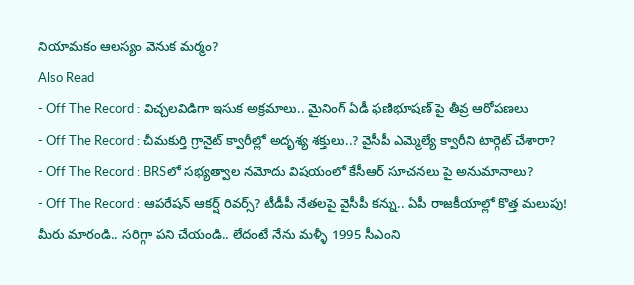నియామకం ఆలస్యం వెనుక మర్మం?
Also Read
- Off The Record : విచ్చలవిడిగా ఇసుక అక్రమాలు.. మైనింగ్ ఏడీ ఫణిభూషణ్ పై తీవ్ర ఆరోపణలు
- Off The Record : చీమకుర్తి గ్రానైట్ క్వారీల్లో అదృశ్య శక్తులు..? వైసీపీ ఎమ్మెల్యే క్వారీని టార్గెట్ చేశారా?
- Off The Record : BRSలో సభ్యత్వాల నమోదు విషయంలో కేసీఆర్ సూచనలు పై అనుమానాలు?
- Off The Record : ఆపరేషన్ ఆకర్ష్ రివర్స్? టీడీపీ నేతలపై వైసీపీ కన్ను.. ఏపీ రాజకీయాల్లో కొత్త మలుపు!
మీరు మారండి.. సరిగ్గా పని చేయండి.. లేదంటే నేను మళ్ళీ 1995 సీఎంని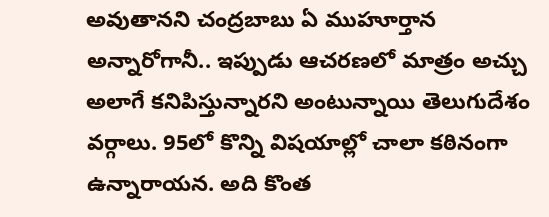అవుతానని చంద్రబాబు ఏ ముహూర్తాన అన్నారోగానీ.. ఇప్పుడు ఆచరణలో మాత్రం అచ్చు అలాగే కనిపిస్తున్నారని అంటున్నాయి తెలుగుదేశం వర్గాలు. 95లో కొన్ని విషయాల్లో చాలా కఠినంగా ఉన్నారాయన. అది కొంత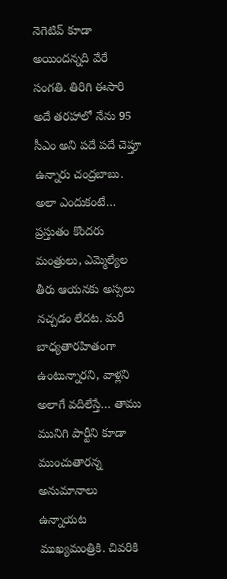నెగెటివ్ కూడా అయిందన్నది వేరే సంగతి. తిరిగి ఈసారి అదే తరహాలో నేను 95 సీఎం అని పదే పదే చెప్తూ ఉన్నారు చంద్రబాబు. అలా ఎందుకంటే… ప్రస్తుతం కొందరు మంత్రులు, ఎమ్మెల్యేల తీరు ఆయనకు అస్సలు నచ్చడం లేదట. మరీ బాధ్యతారహితంగా ఉంటున్నారని, వాళ్లని అలాగే వదిలేస్తే… తాము మునిగి పార్టీని కూడా ముంచుతారన్న అనుమానాలు ఉన్నాయట ముఖ్యమంత్రికి. చివరికి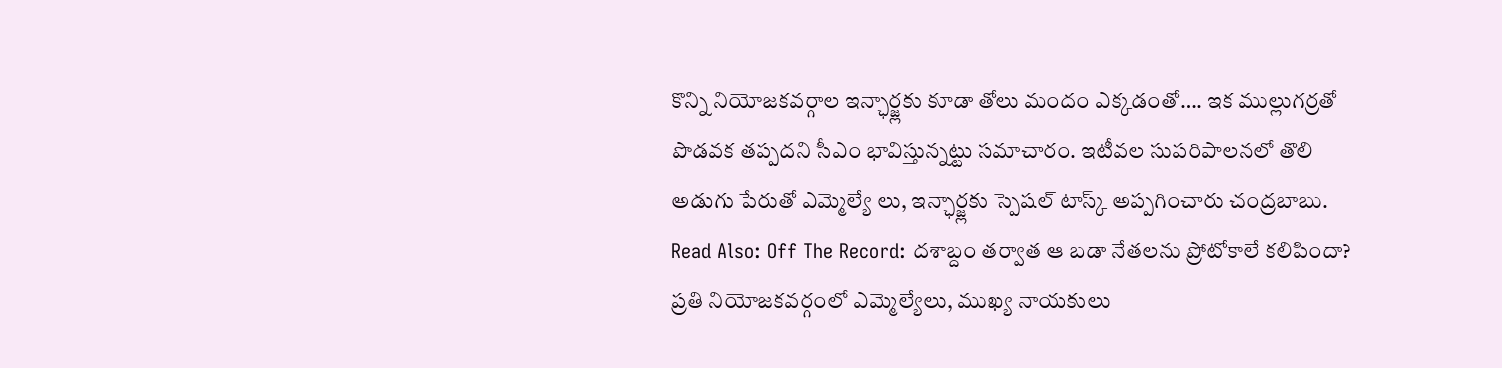కొన్ని నియోజకవర్గాల ఇన్ఛార్జ్లకు కూడా తోలు మందం ఎక్కడంతో…. ఇక ముల్లుగర్రతో పొడవక తప్పదని సీఎం భావిస్తున్నట్టు సమాచారం. ఇటీవల సుపరిపాలనలో తొలి అడుగు పేరుతో ఎమ్మెల్యే లు, ఇన్ఛార్జ్లకు స్పెషల్ టాస్క్ అప్పగించారు చంద్రబాబు.
Read Also: Off The Record: దశాబ్దం తర్వాత ఆ బడా నేతలను ప్రోటోకాలే కలిపిందా?
ప్రతి నియోజకవర్గంలో ఎమ్మెల్యేలు, ముఖ్య నాయకులు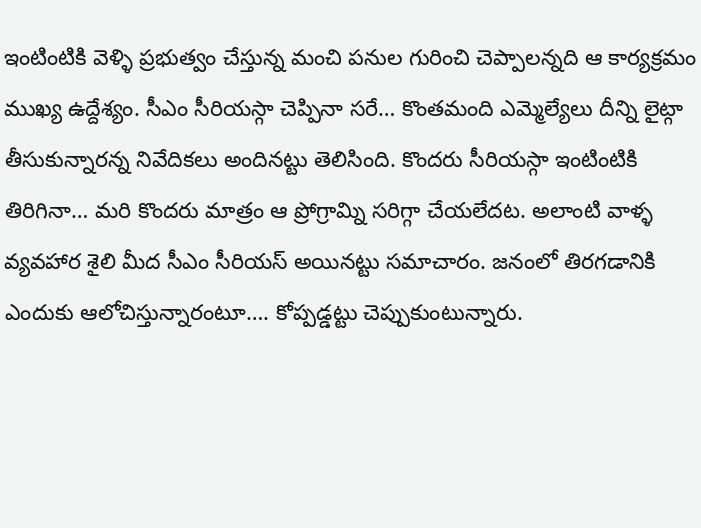ఇంటింటికి వెళ్ళి ప్రభుత్వం చేస్తున్న మంచి పనుల గురించి చెప్పాలన్నది ఆ కార్యక్రమం ముఖ్య ఉద్దేశ్యం. సీఎం సీరియస్గా చెప్పినా సరే… కొంతమంది ఎమ్మెల్యేలు దీన్ని లైట్గా తీసుకున్నారన్న నివేదికలు అందినట్టు తెలిసింది. కొందరు సీరియస్గా ఇంటింటికి తిరిగినా… మరి కొందరు మాత్రం ఆ ప్రోగ్రామ్ని సరిగ్గా చేయలేదట. అలాంటి వాళ్ళ వ్యవహార శైలి మీద సీఎం సీరియస్ అయినట్టు సమాచారం. జనంలో తిరగడానికి ఎందుకు ఆలోచిస్తున్నారంటూ…. కోప్పడ్డట్టు చెప్పుకుంటున్నారు.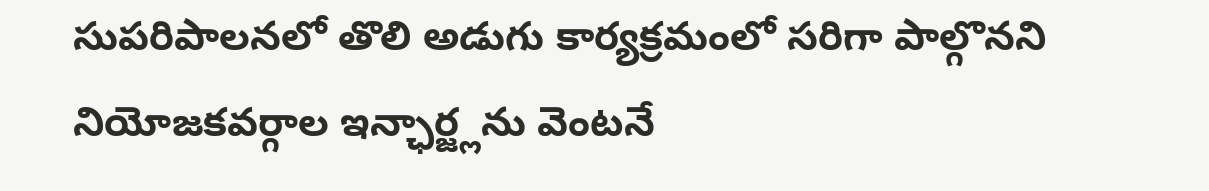సుపరిపాలనలో తొలి అడుగు కార్యక్రమంలో సరిగా పాల్గొనని నియోజకవర్గాల ఇన్ఛార్జ్లను వెంటనే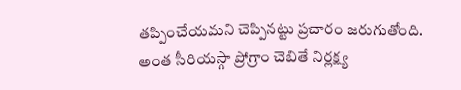తప్పించేయమని చెప్పినట్టు ప్రచారం జరుగుతోంది. అంత సీరియస్గా ప్రోగ్రాం చెబితే నిర్లక్ష్య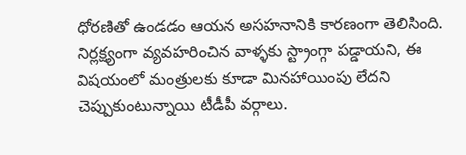ధోరణితో ఉండడం ఆయన అసహనానికి కారణంగా తెలిసింది. నిర్లక్ష్యంగా వ్యవహరించిన వాళ్ళకు స్ట్రాంగ్గా పడ్డాయని, ఈ విషయంలో మంత్రులకు కూడా మినహాయింపు లేదని చెప్పుకుంటున్నాయి టీడీపీ వర్గాలు.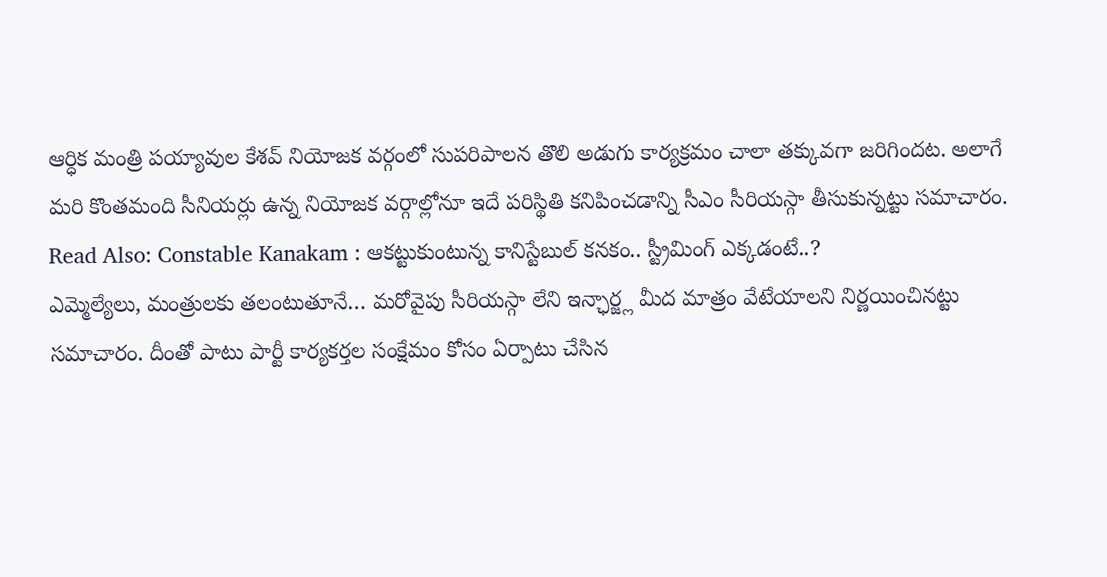ఆర్ధిక మంత్రి పయ్యావుల కేశవ్ నియోజక వర్గంలో సుపరిపాలన తొలి అడుగు కార్యక్రమం చాలా తక్కువగా జరిగిందట. అలాగే మరి కొంతమంది సీనియర్లు ఉన్న నియోజక వర్గాల్లోనూ ఇదే పరిస్థితి కనిపించడాన్ని సీఎం సీరియస్గా తీసుకున్నట్టు సమాచారం.
Read Also: Constable Kanakam : ఆకట్టుకుంటున్న కానిస్టేబుల్ కనకం.. స్ట్రీమింగ్ ఎక్కడంటే..?
ఎమ్మెల్యేలు, మంత్రులకు తలంటుతూనే… మరోవైపు సీరియస్గా లేని ఇన్ఛార్జ్ల మీద మాత్రం వేటేయాలని నిర్ణయించినట్టు సమాచారం. దీంతో పాటు పార్టీ కార్యకర్తల సంక్షేమం కోసం ఏర్పాటు చేసిన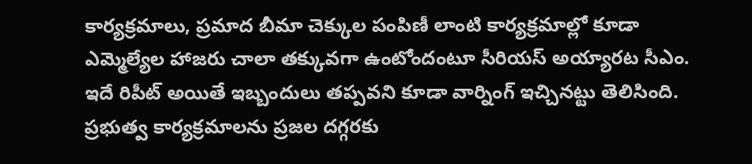కార్యక్రమాలు, ప్రమాద బీమా చెక్కుల పంపిణీ లాంటి కార్యక్రమాల్లో కూడా ఎమ్మెల్యేల హాజరు చాలా తక్కువగా ఉంటోందంటూ సీరియస్ అయ్యారట సీఎం. ఇదే రిపీట్ అయితే ఇబ్బందులు తప్పవని కూడా వార్నింగ్ ఇచ్చినట్టు తెలిసింది. ప్రభుత్వ కార్యక్రమాలను ప్రజల దగ్గరకు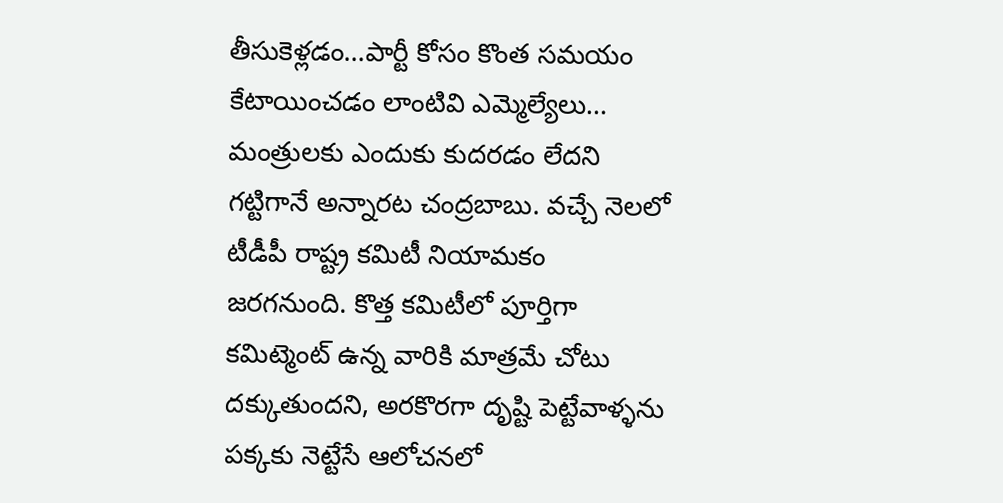తీసుకెళ్లడం…పార్టీ కోసం కొంత సమయం కేటాయించడం లాంటివి ఎమ్మెల్యేలు… మంత్రులకు ఎందుకు కుదరడం లేదని గట్టిగానే అన్నారట చంద్రబాబు. వచ్చే నెలలో టీడీపీ రాష్ట్ర కమిటీ నియామకం జరగనుంది. కొత్త కమిటీలో పూర్తిగా కమిట్మెంట్ ఉన్న వారికి మాత్రమే చోటు దక్కుతుందని, అరకొరగా దృష్టి పెట్టేవాళ్ళను పక్కకు నెట్టేసే ఆలోచనలో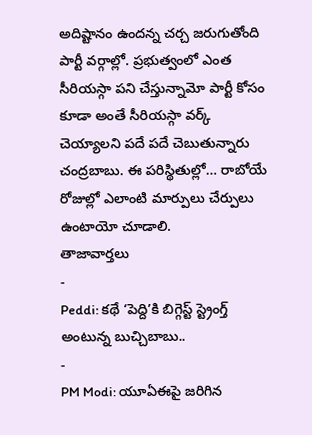అదిష్టానం ఉందన్న చర్చ జరుగుతోంది పార్టీ వర్గాల్లో. ప్రభుత్వంలో ఎంత సీరియస్గా పని చేస్తున్నామో పార్టీ కోసం కూడా అంతే సీరియస్గా వర్క్ చెయ్యాలని పదే పదే చెబుతున్నారు చంద్రబాబు. ఈ పరిస్థితుల్లో… రాబోయే రోజుల్లో ఎలాంటి మార్పులు చేర్పులు ఉంటాయో చూడాలి.
తాజావార్తలు
-
Peddi: కథే ‘పెద్ది’కి బిగ్గెస్ట్ స్ట్రెంగ్త్ అంటున్న బుచ్చిబాబు..
-
PM Modi: యూఏఈపై జరిగిన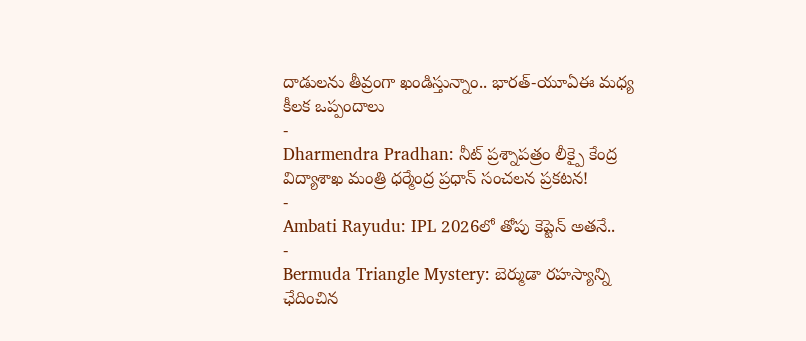దాడులను తీవ్రంగా ఖండిస్తున్నాం.. భారత్-యూఏఈ మధ్య కీలక ఒప్పందాలు
-
Dharmendra Pradhan: నీట్ ప్రశ్నాపత్రం లీక్పై కేంద్ర విద్యాశాఖ మంత్రి ధర్మేంద్ర ప్రధాన్ సంచలన ప్రకటన!
-
Ambati Rayudu: IPL 2026లో తోపు కెప్టెన్ అతనే..
-
Bermuda Triangle Mystery: బెర్ముడా రహస్యాన్ని ఛేదించిన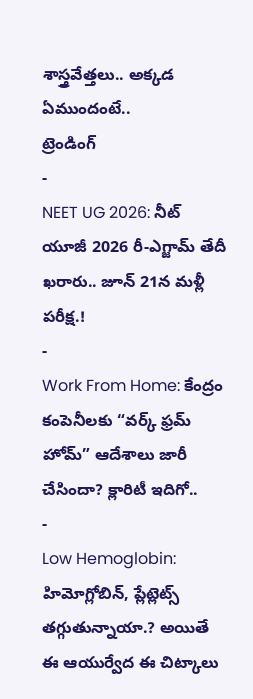శాస్త్రవేత్తలు.. అక్కడ ఏముందంటే..
ట్రెండింగ్
-
NEET UG 2026: నీట్ యూజీ 2026 రీ-ఎగ్జామ్ తేదీ ఖరారు.. జూన్ 21న మళ్లీ పరీక్ష.!
-
Work From Home: కేంద్రం కంపెనీలకు “వర్క్ ఫ్రమ్ హోమ్” ఆదేశాలు జారీ చేసిందా? క్లారిటీ ఇదిగో..
-
Low Hemoglobin: హిమోగ్లోబిన్, ప్లేట్లెట్స్ తగ్గుతున్నాయా.? అయితే ఈ ఆయుర్వేద ఈ చిట్కాలు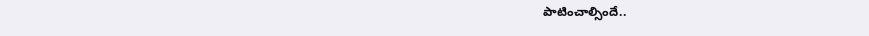పాటించాల్సిందే..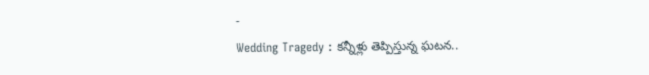-
Wedding Tragedy : కన్నీళ్లు తెప్పిస్తున్న ఘటన..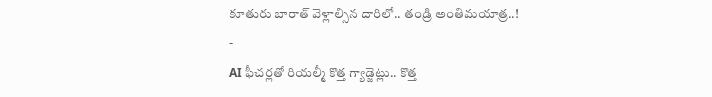కూతురు బారాత్ వెళ్లాల్సిన దారిలో.. తండ్రి అంతిమయాత్ర..!
-
AI ఫీచర్లతో రియల్మీ కొత్త గ్యాడ్జెట్లు.. కొత్త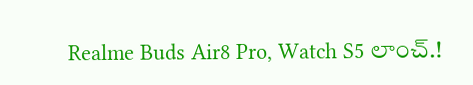Realme Buds Air8 Pro, Watch S5 లాంచ్.!